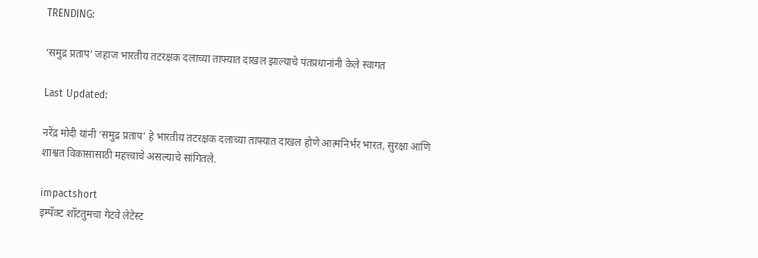TRENDING:

‘समुद्र प्रताप’ जहाज भारतीय तटरक्षक दलाच्या ताफ्यात दाखल झाल्याचे पंतप्रधानांनी केले स्वागत

Last Updated:

नरेंद्र मोदी यांनी ‘समुद्र प्रताप’ हे भारतीय तटरक्षक दलाच्या ताफ्यात दाखल होणे आत्मनिर्भर भारत, सुरक्षा आणि शाश्वत विकासासाठी महत्त्वाचे असल्याचे सांगितले.

impactshort
इम्पॅक्ट शॉटतुमचा गेटवे लेटेस्ट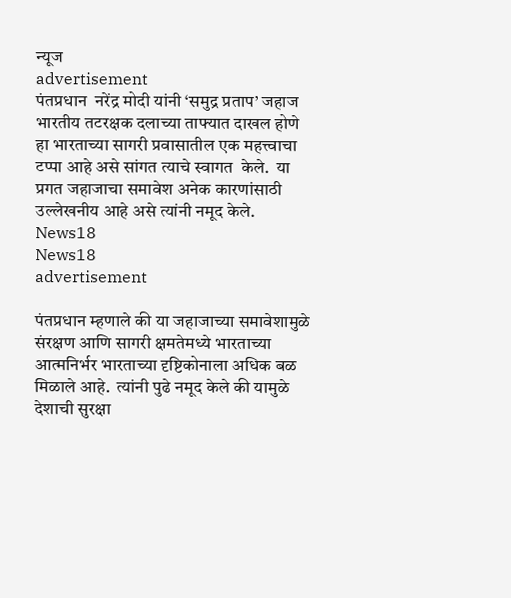न्यूज
advertisement
पंतप्रधान  नरेंद्र मोदी यांनी ‘समुद्र प्रताप’ जहाज भारतीय तटरक्षक दलाच्या ताफ्यात दाखल होणे  हा भारताच्या सागरी प्रवासातील एक महत्त्वाचा टप्पा आहे असे सांगत त्याचे स्वागत  केले.  या प्रगत जहाजाचा समावेश अनेक कारणांसाठी उल्लेखनीय आहे असे त्यांनी नमूद केले.
News18
News18
advertisement

पंतप्रधान म्हणाले की या जहाजाच्या समावेशामुळे संरक्षण आणि सागरी क्षमतेमध्ये भारताच्या आत्मनिर्भर भारताच्या दृष्टिकोनाला अधिक बळ मिळाले आहे.  त्यांनी पुढे नमूद केले की यामुळे देशाची सुरक्षा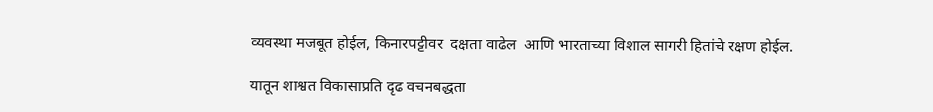व्यवस्था मजबूत होईल, किनारपट्टीवर  दक्षता वाढेल  आणि भारताच्या विशाल सागरी हितांचे रक्षण होईल.

यातून शाश्वत विकासाप्रति दृढ वचनबद्धता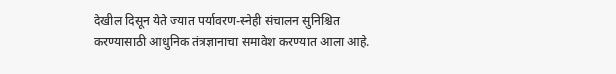देखील दिसून येते ज्यात पर्यावरण-स्नेही संचालन सुनिश्चित करण्यासाठी आधुनिक तंत्रज्ञानाचा समावेश करण्यात आला आहे.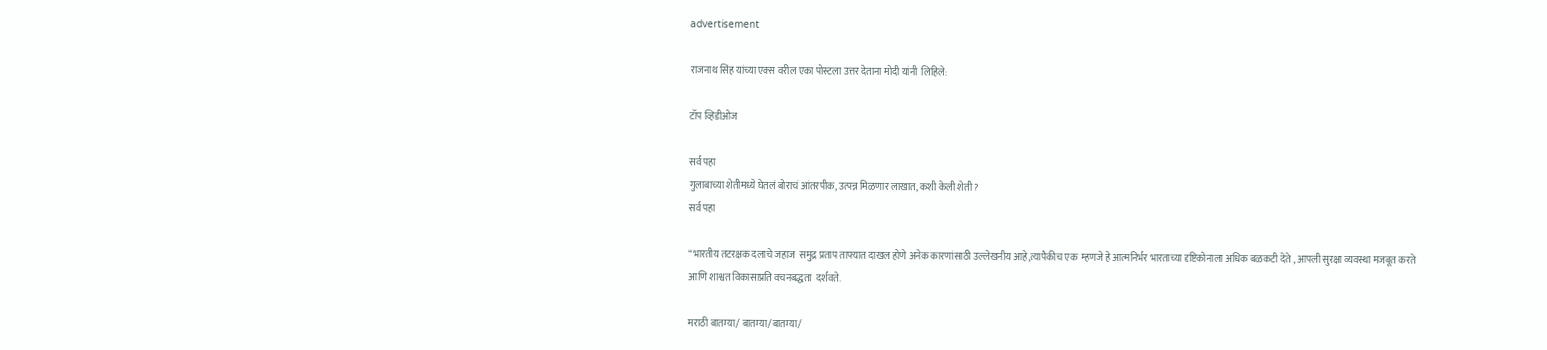advertisement

राजनाथ सिंह यांच्या एक्स वरील एका पोस्टला उत्तर देताना मोदी यांनी  लिहिले:

टॉप व्हिडीओज

सर्व पहा
गुलाबाच्या शेतीमध्ये घेतलं बोराचं आंतरपीक, उत्पन्न मिळणार लाखात, कशी केली शेती?
सर्व पहा

“भारतीय तटरक्षक दलाचे जहाज  समुद्र प्रताप ताफ्यात दाखल होणे अनेक कारणांसाठी उल्लेखनीय आहे,त्यापैकीच एक  म्हणजे हे आत्मनिर्भर भारताच्या दृष्टिकोनाला अधिक बळकटी देते , आपली सुरक्षा व्यवस्था मजबूत करते  आणि शाश्वत विकासाप्रति वचनबद्धता  दर्शवते.

मराठी बातम्या/ बातम्या/बातम्या/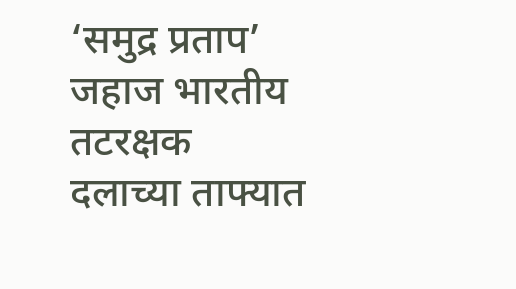‘समुद्र प्रताप’ जहाज भारतीय तटरक्षक दलाच्या ताफ्यात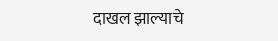दाखल झाल्याचे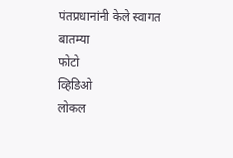पंतप्रधानांनी केले स्वागत
बातम्या
फोटो
व्हिडिओ
लोकल